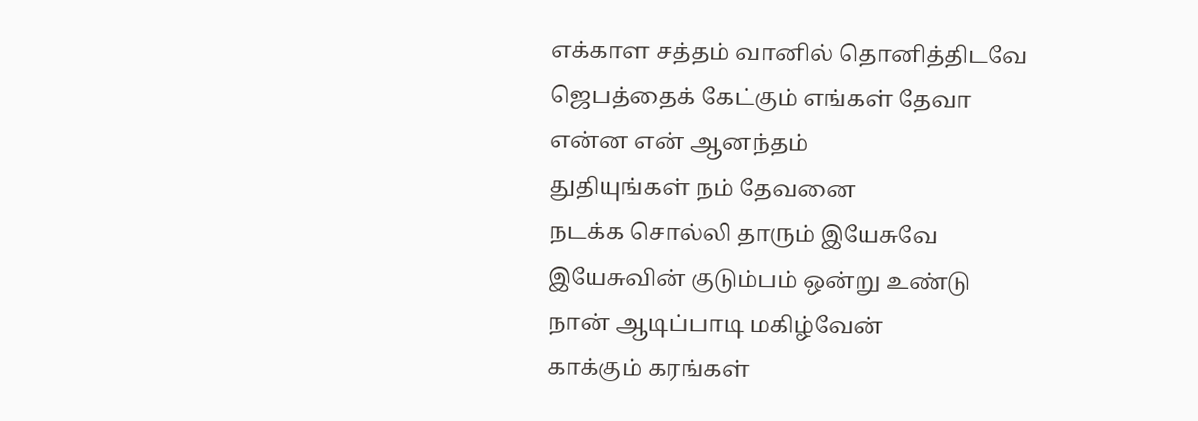எக்காள சத்தம் வானில் தொனித்திடவே
ஜெபத்தைக் கேட்கும் எங்கள் தேவா
என்ன என் ஆனந்தம்
துதியுங்கள் நம் தேவனை
நடக்க சொல்லி தாரும் இயேசுவே
இயேசுவின் குடும்பம் ஒன்று உண்டு
நான் ஆடிப்பாடி மகிழ்வேன்
காக்கும் கரங்கள்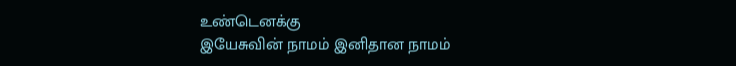உண்டெனக்கு
இயேசுவின் நாமம் இனிதான நாமம்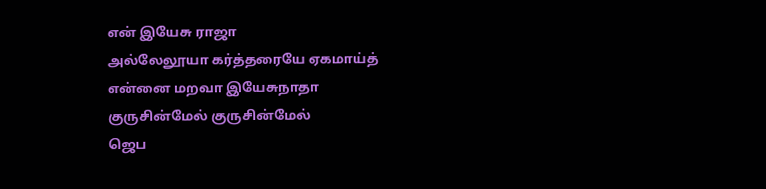என் இயேசு ராஜா
அல்லேலூயா கர்த்தரையே ஏகமாய்த்
என்னை மறவா இயேசுநாதா
குருசின்மேல் குருசின்மேல்
ஜெப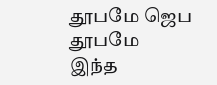தூபமே ஜெப தூபமே
இந்த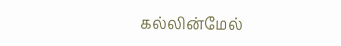கல்லின்மேல்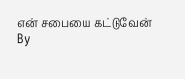என் சபையை கட்டுவேன்
By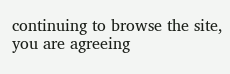continuing to browse the site, you are agreeing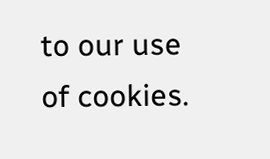to our use of cookies.